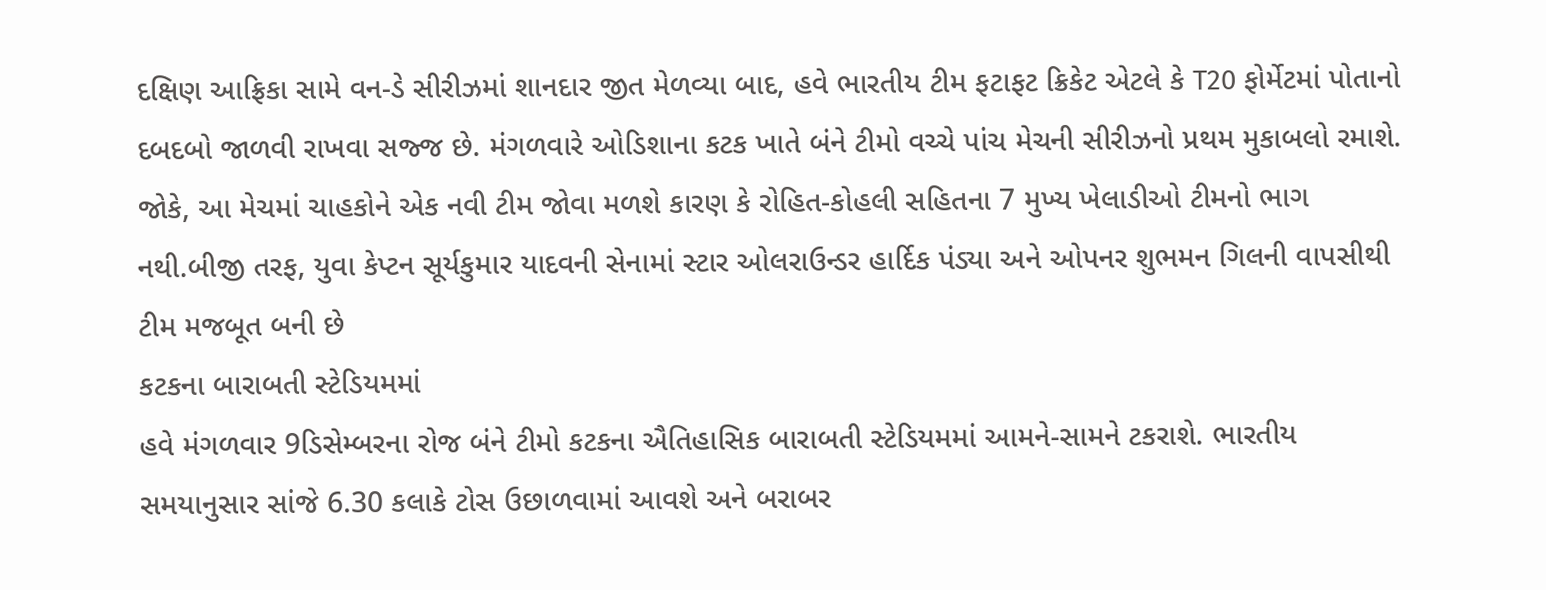દક્ષિણ આફ્રિકા સામે વન-ડે સીરીઝમાં શાનદાર જીત મેળવ્યા બાદ, હવે ભારતીય ટીમ ફટાફટ ક્રિકેટ એટલે કે T20 ફોર્મેટમાં પોતાનો દબદબો જાળવી રાખવા સજ્જ છે. મંગળવારે ઓડિશાના કટક ખાતે બંને ટીમો વચ્ચે પાંચ મેચની સીરીઝનો પ્રથમ મુકાબલો રમાશે. જોકે, આ મેચમાં ચાહકોને એક નવી ટીમ જોવા મળશે કારણ કે રોહિત-કોહલી સહિતના 7 મુખ્ય ખેલાડીઓ ટીમનો ભાગ નથી.બીજી તરફ, યુવા કેપ્ટન સૂર્યકુમાર યાદવની સેનામાં સ્ટાર ઓલરાઉન્ડર હાર્દિક પંડ્યા અને ઓપનર શુભમન ગિલની વાપસીથી ટીમ મજબૂત બની છે
કટકના બારાબતી સ્ટેડિયમમાં
હવે મંગળવાર 9ડિસેમ્બરના રોજ બંને ટીમો કટકના ઐતિહાસિક બારાબતી સ્ટેડિયમમાં આમને-સામને ટકરાશે. ભારતીય સમયાનુસાર સાંજે 6.30 કલાકે ટોસ ઉછાળવામાં આવશે અને બરાબર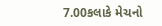7.00કલાકે મેચનો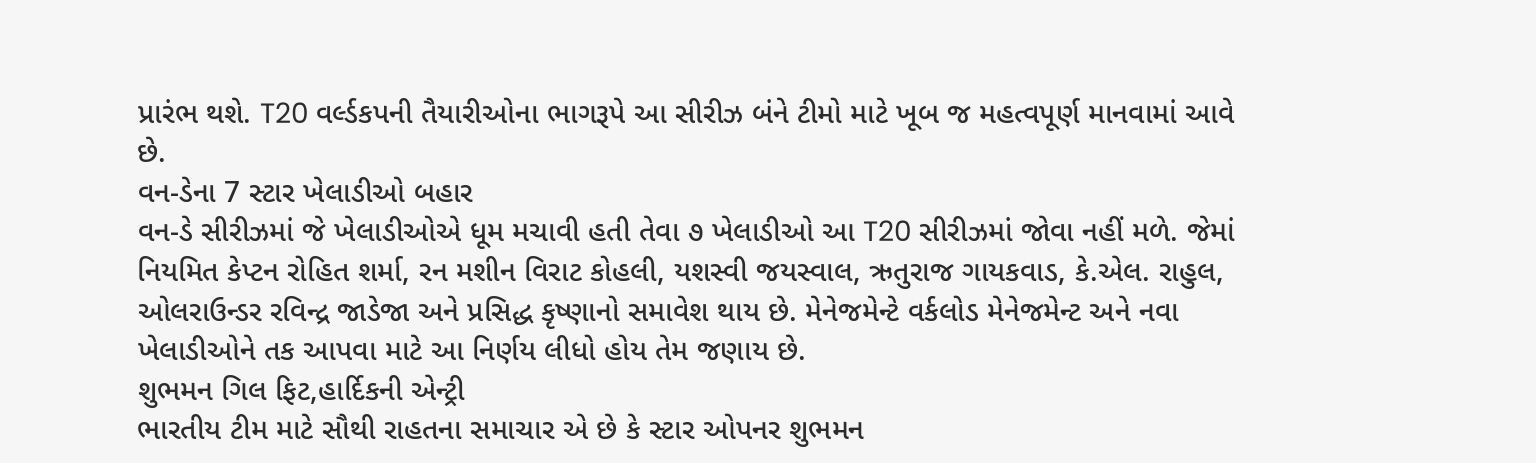પ્રારંભ થશે. T20 વર્લ્ડકપની તૈયારીઓના ભાગરૂપે આ સીરીઝ બંને ટીમો માટે ખૂબ જ મહત્વપૂર્ણ માનવામાં આવે છે.
વન-ડેના 7 સ્ટાર ખેલાડીઓ બહાર
વન-ડે સીરીઝમાં જે ખેલાડીઓએ ધૂમ મચાવી હતી તેવા ૭ ખેલાડીઓ આ T20 સીરીઝમાં જોવા નહીં મળે. જેમાં નિયમિત કેપ્ટન રોહિત શર્મા, રન મશીન વિરાટ કોહલી, યશસ્વી જયસ્વાલ, ઋતુરાજ ગાયકવાડ, કે.એલ. રાહુલ, ઓલરાઉન્ડર રવિન્દ્ર જાડેજા અને પ્રસિદ્ધ કૃષ્ણાનો સમાવેશ થાય છે. મેનેજમેન્ટે વર્કલોડ મેનેજમેન્ટ અને નવા ખેલાડીઓને તક આપવા માટે આ નિર્ણય લીધો હોય તેમ જણાય છે.
શુભમન ગિલ ફિટ,હાર્દિકની એન્ટ્રી
ભારતીય ટીમ માટે સૌથી રાહતના સમાચાર એ છે કે સ્ટાર ઓપનર શુભમન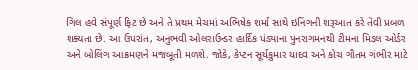ગિલ હવે સંપૂર્ણ ફિટ છે અને તે પ્રથમ મેચમાં અભિષેક શર્મા સાથે ઇનિંગની શરૂઆત કરે તેવી પ્રબળ શક્યતા છે. આ ઉપરાંત, અનુભવી ઓલરાઉન્ડર હાર્દિક પંડ્યાના પુનરાગમનથી ટીમના મિડલ ઓર્ડર અને બોલિંગ આક્રમણને મજબૂતી મળશે. જોકે, કેપ્ટન સૂર્યકુમાર યાદવ અને કોચ ગૌતમ ગંભીર માટે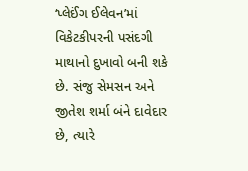‘પ્લેઈંગ ઈલેવન’માં વિકેટકીપરની પસંદગી માથાનો દુખાવો બની શકે છે. સંજુ સેમસન અને જીતેશ શર્મા બંને દાવેદાર છે, ત્યારે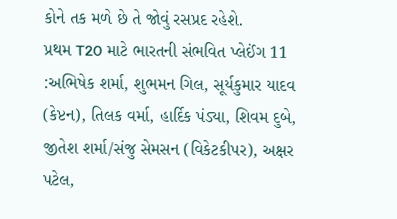કોને તક મળે છે તે જોવું રસપ્રદ રહેશે.
પ્રથમ T20 માટે ભારતની સંભવિત પ્લેઈંગ 11 :અભિષેક શર્મા, શુભમન ગિલ, સૂર્યકુમાર યાદવ (કેપ્ટન), તિલક વર્મા, હાર્દિક પંડ્યા, શિવમ દુબે, જીતેશ શર્મા/સંજુ સેમસન (વિકેટકીપર), અક્ષર પટેલ,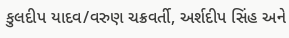કુલદીપ યાદવ/વરુણ ચક્રવર્તી, અર્શદીપ સિંહ અને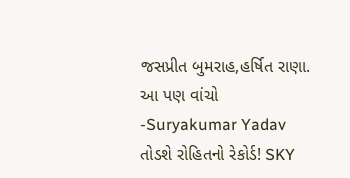જસપ્રીત બુમરાહ,હર્ષિત રાણા.
આ પણ વાંચો -Suryakumar Yadav તોડશે રોહિતનો રેકોર્ડ! SKY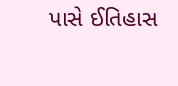પાસે ઈતિહાસ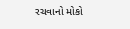રચવાનો મોકો